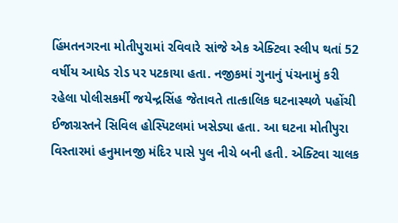હિંમતનગરના મોતીપુરામાં રવિવારે સાંજે એક એક્ટિવા સ્લીપ થતાં 52 વર્ષીય આધેડ રોડ પર પટકાયા હતા. નજીકમાં ગુનાનું પંચનામું કરી રહેલા પોલીસકર્મી જયેન્દ્રસિંહ જેતાવતે તાત્કાલિક ઘટનાસ્થળે પહોંચી ઈજાગ્રસ્તને સિવિલ હોસ્પિટલમાં ખસેડ્યા હતા. આ ઘટના મોતીપુરા વિસ્તારમાં હનુમાનજી મંદિર પાસે પુલ નીચે બની હતી. એક્ટિવા ચાલક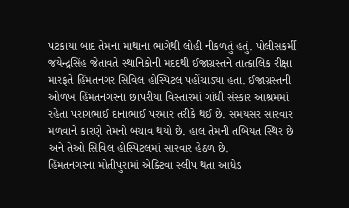પટકાયા બાદ તેમના માથાના ભાગેથી લોહી નીકળતું હતું. પોલીસકર્મી જયેન્દ્રસિંહ જેતાવતે સ્થાનિકોની મદદથી ઈજાગ્રસ્તને તાત્કાલિક રીક્ષા મારફતે હિંમતનગર સિવિલ હોસ્પિટલ પહોંચાડ્યા હતા. ઈજાગ્રસ્તની ઓળખ હિંમતનગરના છાપરીયા વિસ્તારમાં ગાંધી સંસ્કાર આશ્રમમાં રહેતા પરાગભાઈ દાનાભાઈ પરમાર તરીકે થઈ છે. સમયસર સારવાર મળવાને કારણે તેમનો બચાવ થયો છે. હાલ તેમની તબિયત સ્થિર છે અને તેઓ સિવિલ હોસ્પિટલમાં સારવાર હેઠળ છે.
હિંમતનગરના મોતીપુરામાં એક્ટિવા સ્લીપ થતા આધેડ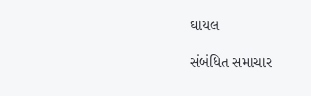ઘાયલ

સંબંધિત સમાચાર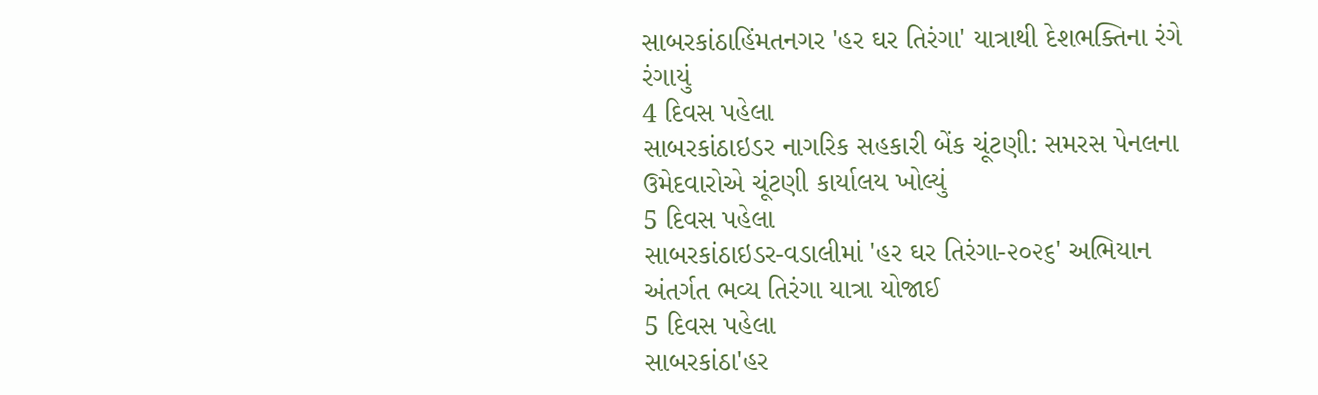સાબરકાંઠાહિંમતનગર 'હર ઘર તિરંગા' યાત્રાથી દેશભક્તિના રંગે રંગાયું
4 દિવસ પહેલા
સાબરકાંઠાઇડર નાગરિક સહકારી બેંક ચૂંટણી: સમરસ પેનલના ઉમેદવારોએ ચૂંટણી કાર્યાલય ખોલ્યું
5 દિવસ પહેલા
સાબરકાંઠાઇડર-વડાલીમાં 'હર ઘર તિરંગા-૨૦૨૬' અભિયાન અંતર્ગત ભવ્ય તિરંગા યાત્રા યોજાઈ
5 દિવસ પહેલા
સાબરકાંઠા'હર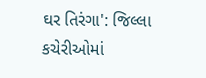ઘર તિરંગા': જિલ્લા કચેરીઓમાં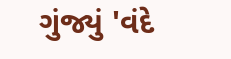ગુંજ્યું 'વંદે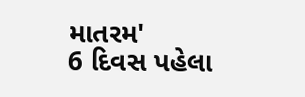માતરમ'
6 દિવસ પહેલા